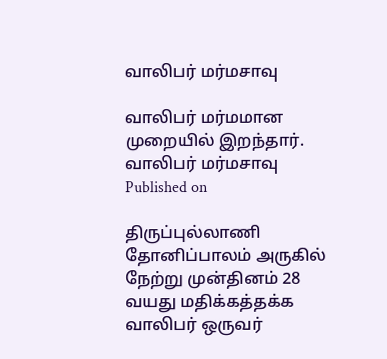வாலிபர் மர்மசாவு

வாலிபர் மர்மமான முறையில் இறந்தார்.
வாலிபர் மர்மசாவு
Published on

திருப்புல்லாணி தோனிப்பாலம் அருகில் நேற்று முன்தினம் 28 வயது மதிக்கத்தக்க வாலிபர் ஒருவர்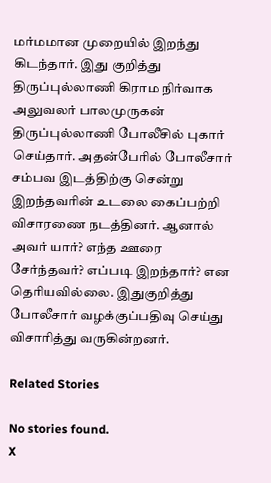மர்மமான முறையில் இறந்து கிடந்தார். இது குறித்து திருப்புல்லாணி கிராம நிர்வாக அலுவலர் பாலமுருகன் திருப்புல்லாணி போலீசில் புகார் செய்தார். அதன்பேரில் போலீசார் சம்பவ இடத்திற்கு சென்று இறந்தவரின் உடலை கைப்பற்றி விசாரணை நடத்தினர். ஆனால் அவர் யார்? எந்த ஊரை சேர்ந்தவர்? எப்படி இறந்தார்? என தெரியவில்லை. இதுகுறித்து போலீசார் வழக்குப்பதிவு செய்து விசாரித்து வருகின்றனர்.

Related Stories

No stories found.
X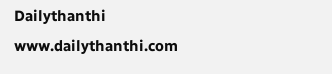Dailythanthi
www.dailythanthi.com